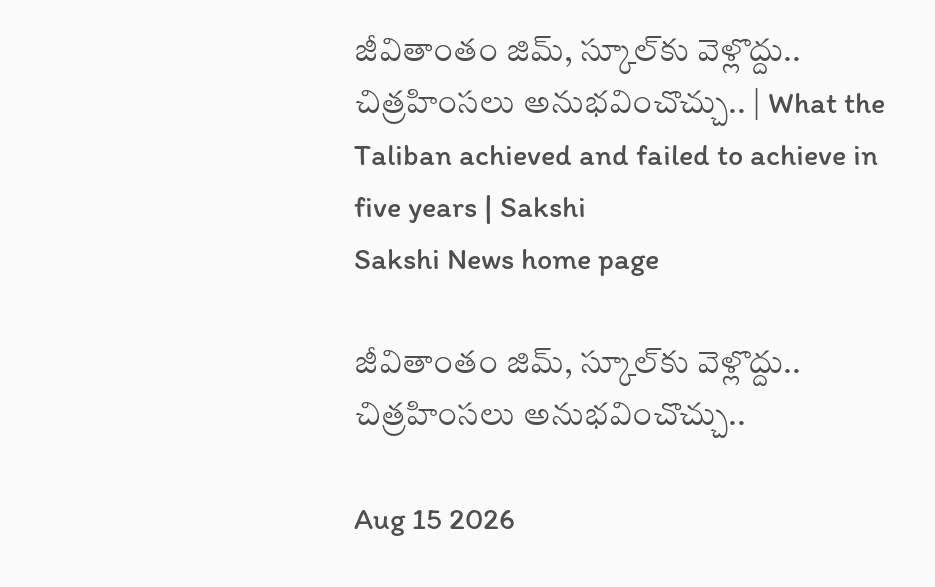జీవితాంతం జిమ్‌, స్కూల్‌కు వెళ్లొద్దు.. చిత్రహింసలు అనుభవించొచ్చు.. | What the Taliban achieved and failed to achieve in five years | Sakshi
Sakshi News home page

జీవితాంతం జిమ్‌, స్కూల్‌కు వెళ్లొద్దు.. చిత్రహింసలు అనుభవించొచ్చు..

Aug 15 2026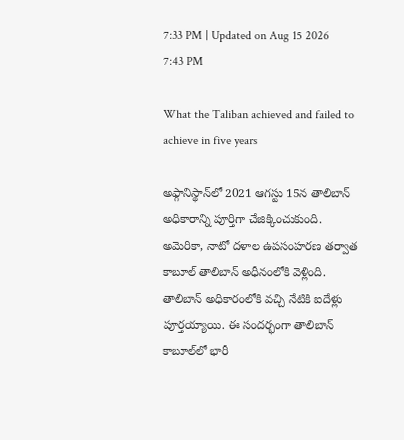7:33 PM | Updated on Aug 15 2026 7:43 PM

What the Taliban achieved and failed to achieve in five years

అఫ్గానిస్థాన్‌లో 2021 ఆగస్టు 15న తాలిబాన్‌ అధికారాన్ని పూర్తిగా చేజిక్కించుకుంది. అమెరికా, నాటో దళాల ఉపసంహరణ తర్వాత కాబూల్‌ తాలిబాన్‌ అధీనంలోకి వెళ్లింది. తాలిబాన్‌ అధికారంలోకి వచ్చి నేటికి ఐదేళ్లు పూర్తయ్యాయి. ఈ సందర్భంగా తాలిబాన్‌ కాబూల్‌లో భారీ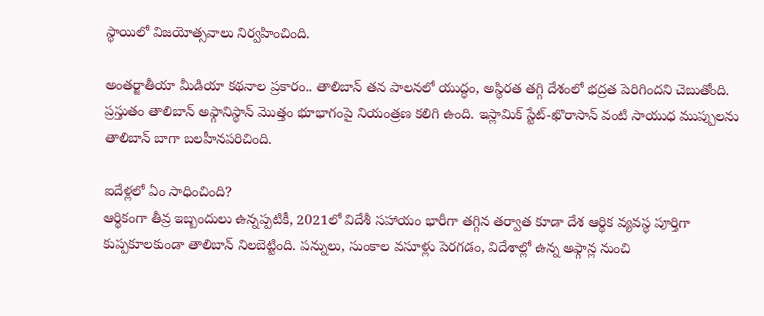స్థాయిలో విజయోత్సవాలు నిర్వహించింది.

అంతర్జాతీయా మీడియా కథనాల ప్రకారం.. తాలిబాన్‌ తన పాలనలో యుద్ధం, అస్థిరత తగ్గి దేశంలో భద్రత పెరిగిందని చెబుతోంది. ప్రస్తుతం తాలిబాన్‌ అఫ్గానిస్థాన్‌ మొత్తం భూభాగంపై నియంత్రణ కలిగి ఉంది. ఇస్లామిక్‌ స్టేట్‌-ఖొరాసాన్‌ వంటి సాయుధ ముప్పులను తాలిబాన్‌ బాగా బలహీనపరిచింది.

ఐదేళ్లలో ఏం సాధించింది?
ఆర్థికంగా తీవ్ర ఇబ్బందులు ఉన్నప్పటికీ, 2021లో విదేశీ సహాయం భారీగా తగ్గిన తర్వాత కూడా దేశ ఆర్థిక వ్యవస్థ పూర్తిగా కుప్పకూలకుండా తాలిబాన్‌ నిలబెట్టింది. పన్నులు, సుంకాల వసూళ్లు పెరగడం, విదేశాల్లో ఉన్న అఫ్గాన్ల నుంచి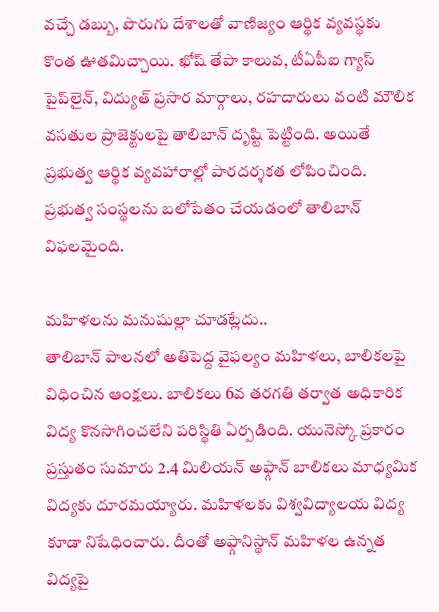వచ్చే డబ్బు, పొరుగు దేశాలతో వాణిజ్యం ఆర్థిక వ్యవస్థకు కొంత ఊతమిచ్చాయి. ఖోష్‌ తేపా కాలువ, టీఏపీఐ గ్యాస్‌ పైప్‌లైన్‌, విద్యుత్‌ ప్రసార మార్గాలు, రహదారులు వంటి మౌలిక వసతుల ప్రాజెక్టులపై తాలిబాన్‌ దృష్టి పెట్టింది. అయితే ప్రభుత్వ ఆర్థిక వ్యవహారాల్లో పారదర్శకత లోపించింది. ప్రభుత్వ సంస్థలను బలోపేతం చేయడంలో తాలిబాన్‌ విఫలమైంది.

మహిళలను మనుషుల్లా చూడట్లేదు..
తాలిబాన్‌ పాలనలో అతిపెద్ద వైఫల్యం మహిళలు, బాలికలపై విధించిన ఆంక్షలు. బాలికలు 6వ తరగతి తర్వాత అధికారిక విద్య కొనసాగించలేని పరిస్థితి ఏర్పడింది. యునెస్కో ప్రకారం ప్రస్తుతం సుమారు 2.4 మిలియన్‌ అఫ్గాన్‌ బాలికలు మాధ్యమిక విద్యకు దూరమయ్యారు. మహిళలకు విశ్వవిద్యాలయ విద్య కూడా నిషేధించారు. దీంతో అఫ్గానిస్థాన్‌ మహిళల ఉన్నత విద్యపై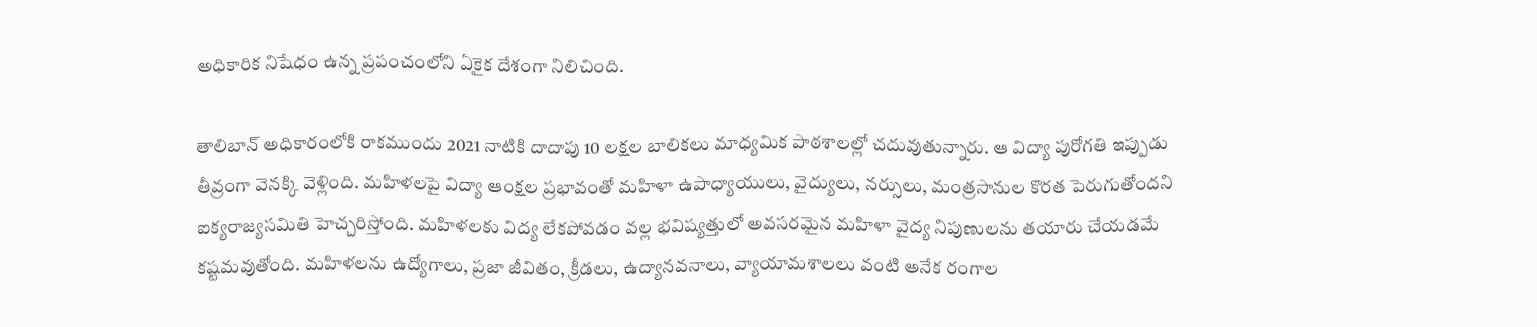అధికారిక నిషేధం ఉన్న ప్రపంచంలోని ఏకైక దేశంగా నిలిచింది.

తాలిబాన్‌ అధికారంలోకి రాకముందు 2021 నాటికి దాదాపు 10 లక్షల బాలికలు మాధ్యమిక పాఠశాలల్లో చదువుతున్నారు. ఆ విద్యా పురోగతి ఇప్పుడు తీవ్రంగా వెనక్కి వెళ్లింది. మహిళలపై విద్యా ఆంక్షల ప్రభావంతో మహిళా ఉపాధ్యాయులు, వైద్యులు, నర్సులు, మంత్రసానుల కొరత పెరుగుతోందని ఐక్యరాజ్యసమితి హెచ్చరిస్తోంది. మహిళలకు విద్య లేకపోవడం వల్ల భవిష్యత్తులో అవసరమైన మహిళా వైద్య నిపుణులను తయారు చేయడమే కష్టమవుతోంది. మహిళలను ఉద్యోగాలు, ప్రజా జీవితం, క్రీడలు, ఉద్యానవనాలు, వ్యాయామశాలలు వంటి అనేక రంగాల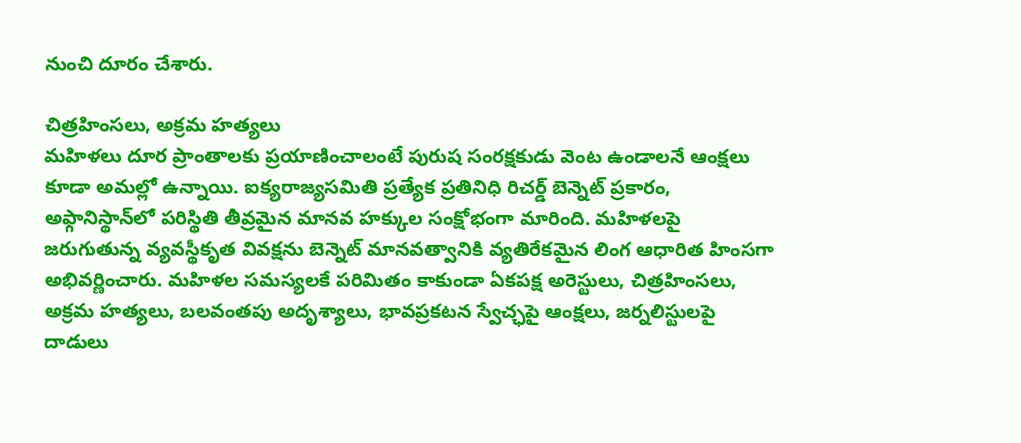నుంచి దూరం చేశారు.

చిత్రహింసలు, అక్రమ హత్యలు
మహిళలు దూర ప్రాంతాలకు ప్రయాణించాలంటే పురుష సంరక్షకుడు వెంట ఉండాలనే ఆంక్షలు కూడా అమల్లో ఉన్నాయి. ఐక్యరాజ్యసమితి ప్రత్యేక ప్రతినిధి రిచర్డ్‌ బెన్నెట్‌ ప్రకారం, అఫ్గానిస్థాన్‌లో పరిస్థితి తీవ్రమైన మానవ హక్కుల సంక్షోభంగా మారింది. మహిళలపై జరుగుతున్న వ్యవస్థీకృత వివక్షను బెన్నెట్‌ మానవత్వానికి వ్యతిరేకమైన లింగ ఆధారిత హింసగా అభివర్ణించారు. మహిళల సమస్యలకే పరిమితం కాకుండా ఏకపక్ష అరెస్టులు, చిత్రహింసలు, అక్రమ హత్యలు, బలవంతపు అదృశ్యాలు, భావప్రకటన స్వేచ్ఛపై ఆంక్షలు, జర్నలిస్టులపై దాడులు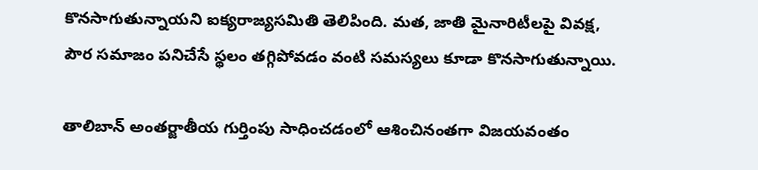కొనసాగుతున్నాయని ఐక్యరాజ్యసమితి తెలిపింది. మత, జాతి మైనారిటీలపై వివక్ష, పౌర సమాజం పనిచేసే స్థలం తగ్గిపోవడం వంటి సమస్యలు కూడా కొనసాగుతున్నాయి.

తాలిబాన్‌ అంతర్జాతీయ గుర్తింపు సాధించడంలో ఆశించినంతగా విజయవంతం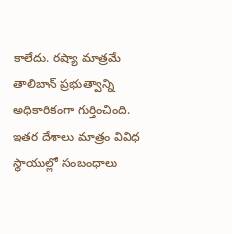కాలేదు. రష్యా మాత్రమే తాలిబాన్‌ ప్రభుత్వాన్ని అధికారికంగా గుర్తించింది. ఇతర దేశాలు మాత్రం వివిధ స్థాయుల్లో సంబంధాలు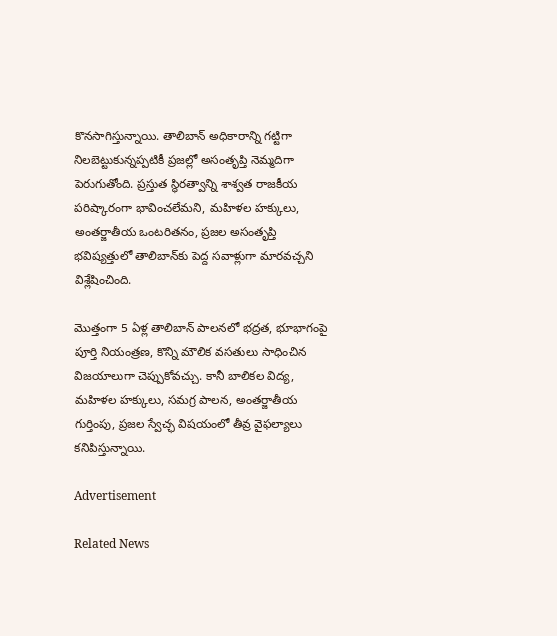కొనసాగిస్తున్నాయి. తాలిబాన్‌ అధికారాన్ని గట్టిగా నిలబెట్టుకున్నప్పటికీ ప్రజల్లో అసంతృప్తి నెమ్మదిగా పెరుగుతోంది. ప్రస్తుత స్థిరత్వాన్ని శాశ్వత రాజకీయ పరిష్కారంగా భావించలేమని, మహిళల హక్కులు, అంతర్జాతీయ ఒంటరితనం, ప్రజల అసంతృప్తి భవిష్యత్తులో తాలిబాన్‌కు పెద్ద సవాళ్లుగా మారవచ్చని విశ్లేషించింది.

మొత్తంగా 5 ఏళ్ల తాలిబాన్‌ పాలనలో భద్రత, భూభాగంపై పూర్తి నియంత్రణ, కొన్ని మౌలిక వసతులు సాధించిన విజయాలుగా చెప్పుకోవచ్చు. కానీ బాలికల విద్య, మహిళల హక్కులు, సమగ్ర పాలన, అంతర్జాతీయ గుర్తింపు, ప్రజల స్వేచ్ఛ విషయంలో తీవ్ర వైఫల్యాలు కనిపిస్తున్నాయి.

Advertisement

Related News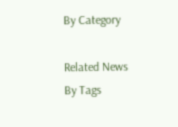By Category

Related News By Tags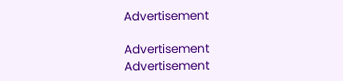Advertisement

Advertisement
Advertisement